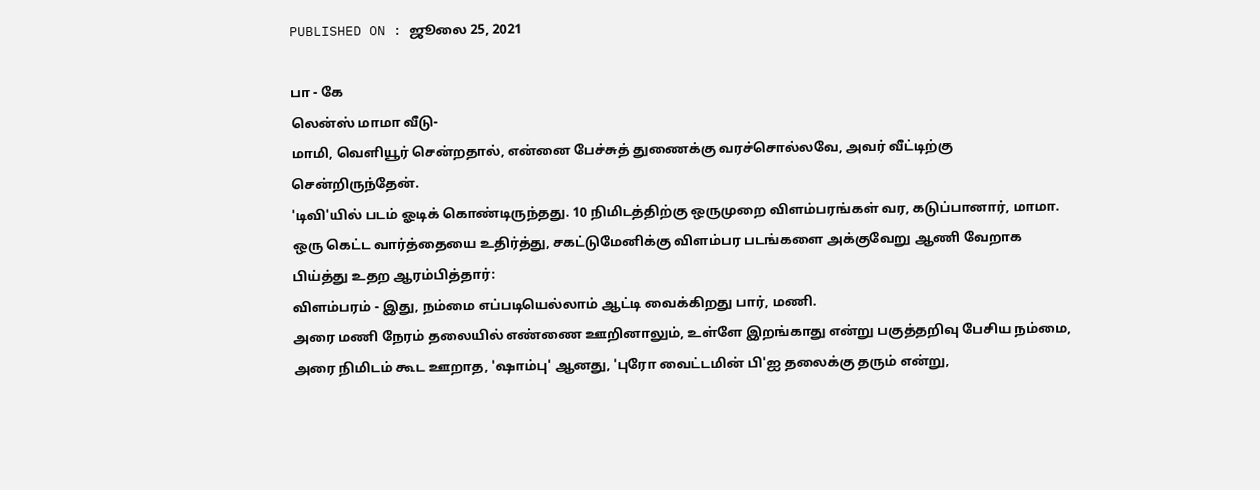PUBLISHED ON : ஜூலை 25, 2021

பா - கே
லென்ஸ் மாமா வீடு-
மாமி, வெளியூர் சென்றதால், என்னை பேச்சுத் துணைக்கு வரச்சொல்லவே, அவர் வீட்டிற்கு சென்றிருந்தேன்.
'டிவி'யில் படம் ஓடிக் கொண்டிருந்தது. 10 நிமிடத்திற்கு ஒருமுறை விளம்பரங்கள் வர, கடுப்பானார், மாமா. ஒரு கெட்ட வார்த்தையை உதிர்த்து, சகட்டுமேனிக்கு விளம்பர படங்களை அக்குவேறு ஆணி வேறாக பிய்த்து உதற ஆரம்பித்தார்:
விளம்பரம் - இது, நம்மை எப்படியெல்லாம் ஆட்டி வைக்கிறது பார், மணி.
அரை மணி நேரம் தலையில் எண்ணை ஊறினாலும், உள்ளே இறங்காது என்று பகுத்தறிவு பேசிய நம்மை, அரை நிமிடம் கூட ஊறாத, 'ஷாம்பு' ஆனது, 'புரோ வைட்டமின் பி'ஐ தலைக்கு தரும் என்று,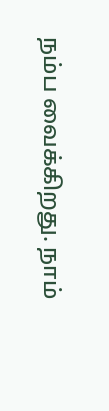நம்ப வைக்கிறது. நாம்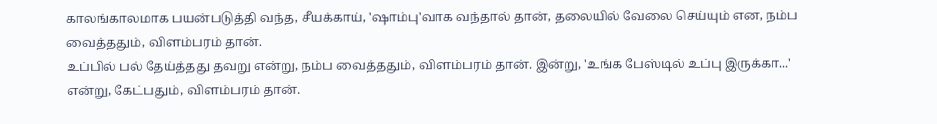காலங்காலமாக பயன்படுத்தி வந்த, சீயக்காய், 'ஷாம்பு'வாக வந்தால் தான், தலையில் வேலை செய்யும் என, நம்ப வைத்ததும், விளம்பரம் தான்.
உப்பில் பல் தேய்த்தது தவறு என்று, நம்ப வைத்ததும், விளம்பரம் தான். இன்று, 'உங்க பேஸ்டில் உப்பு இருக்கா...' என்று, கேட்பதும், விளம்பரம் தான்.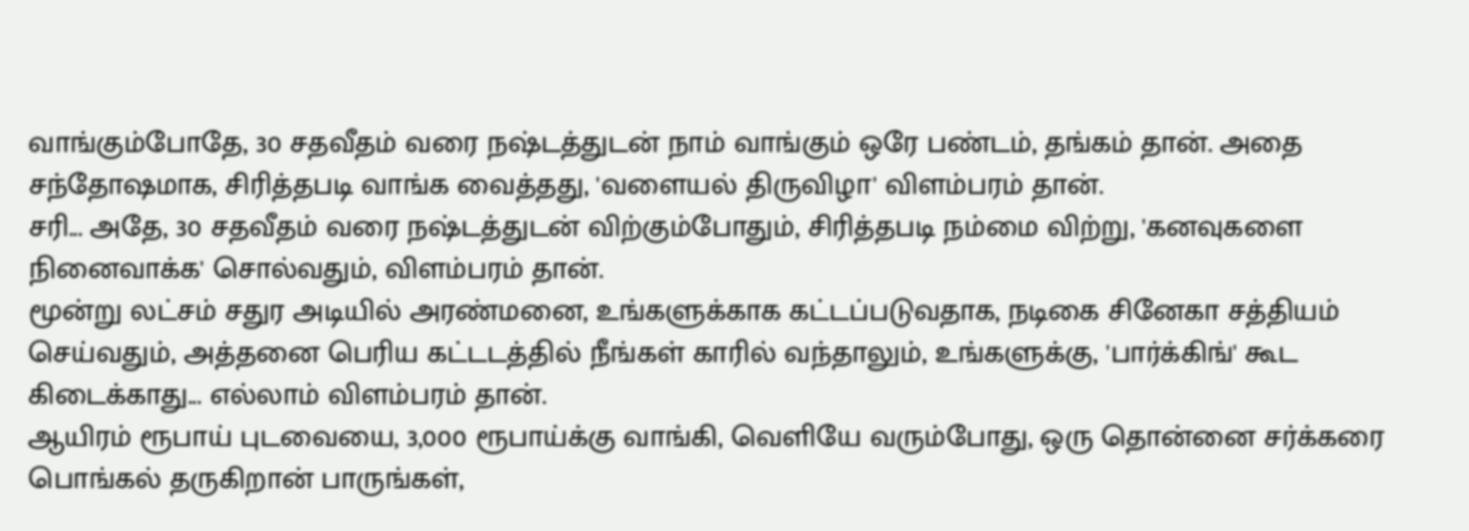வாங்கும்போதே, 30 சதவீதம் வரை நஷ்டத்துடன் நாம் வாங்கும் ஒரே பண்டம், தங்கம் தான். அதை சந்தோஷமாக, சிரித்தபடி வாங்க வைத்தது, 'வளையல் திருவிழா' விளம்பரம் தான்.
சரி... அதே, 30 சதவீதம் வரை நஷ்டத்துடன் விற்கும்போதும், சிரித்தபடி நம்மை விற்று, 'கனவுகளை நினைவாக்க' சொல்வதும், விளம்பரம் தான்.
மூன்று லட்சம் சதுர அடியில் அரண்மனை, உங்களுக்காக கட்டப்படுவதாக, நடிகை சினேகா சத்தியம் செய்வதும், அத்தனை பெரிய கட்டடத்தில் நீங்கள் காரில் வந்தாலும், உங்களுக்கு, 'பார்க்கிங்' கூட கிடைக்காது... எல்லாம் விளம்பரம் தான்.
ஆயிரம் ரூபாய் புடவையை, 3,000 ரூபாய்க்கு வாங்கி, வெளியே வரும்போது, ஒரு தொன்னை சர்க்கரை பொங்கல் தருகிறான் பாருங்கள்,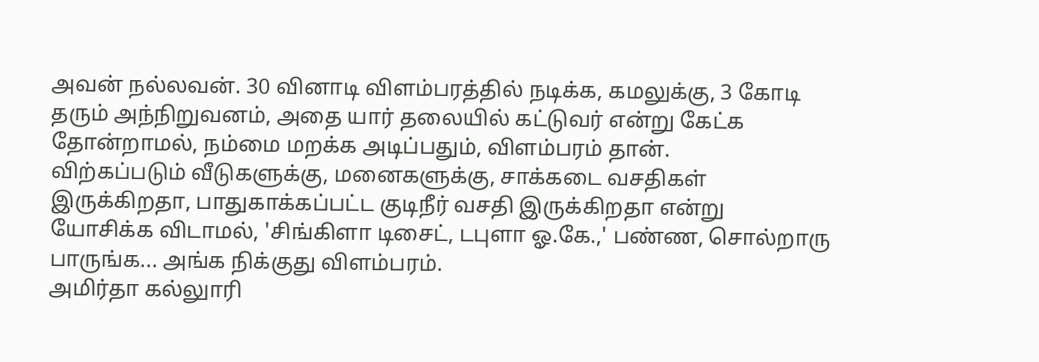அவன் நல்லவன். 30 வினாடி விளம்பரத்தில் நடிக்க, கமலுக்கு, 3 கோடி தரும் அந்நிறுவனம், அதை யார் தலையில் கட்டுவர் என்று கேட்க தோன்றாமல், நம்மை மறக்க அடிப்பதும், விளம்பரம் தான்.
விற்கப்படும் வீடுகளுக்கு, மனைகளுக்கு, சாக்கடை வசதிகள் இருக்கிறதா, பாதுகாக்கப்பட்ட குடிநீர் வசதி இருக்கிறதா என்று யோசிக்க விடாமல், 'சிங்கிளா டிசைட், டபுளா ஓ.கே.,' பண்ண, சொல்றாரு பாருங்க... அங்க நிக்குது விளம்பரம்.
அமிர்தா கல்லுாரி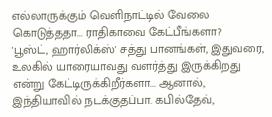எல்லாருக்கும் வெளிநாட்டில் வேலை கொடுத்ததா... ராதிகாவை கேட்பீங்களா?
'பூஸ்ட், ஹார்லிக்ஸ்' சத்து பானங்கள், இதுவரை, உலகில் யாரையாவது வளர்த்து இருக்கிறது என்று கேட்டிருக்கிறீர்களா... ஆனால், இந்தியாவில் நடக்குதப்பா. கபில்தேவ்,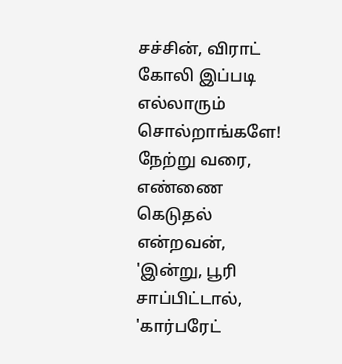சச்சின், விராட் கோலி இப்படி எல்லாரும் சொல்றாங்களே!
நேற்று வரை, எண்ணை கெடுதல் என்றவன், 'இன்று, பூரி சாப்பிட்டால், 'கார்பரேட்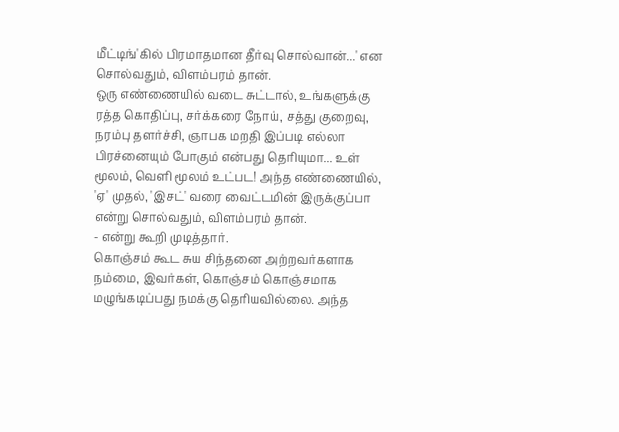மீட்டிங்'கில் பிரமாதமான தீர்வு சொல்வான்...' என சொல்வதும், விளம்பரம் தான்.
ஒரு எண்ணையில் வடை சுட்டால், உங்களுக்கு ரத்த கொதிப்பு, சர்க்கரை நோய், சத்து குறைவு, நரம்பு தளர்ச்சி, ஞாபக மறதி இப்படி எல்லா பிரச்னையும் போகும் என்பது தெரியுமா... உள் மூலம், வெளி மூலம் உட்பட! அந்த எண்ணையில், 'ஏ' முதல், 'இசட்' வரை வைட்டமின் இருக்குப்பா என்று சொல்வதும், விளம்பரம் தான்.
- என்று கூறி முடித்தார்.
கொஞ்சம் கூட சுய சிந்தனை அற்றவர்களாக நம்மை, இவர்கள், கொஞ்சம் கொஞ்சமாக மழுங்கடிப்பது நமக்கு தெரியவில்லை. அந்த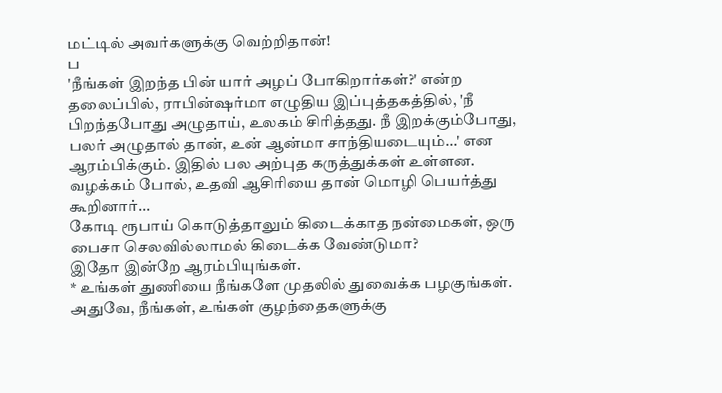மட்டில் அவர்களுக்கு வெற்றிதான்!
ப
'நீங்கள் இறந்த பின் யார் அழப் போகிறார்கள்?' என்ற தலைப்பில், ராபின்ஷர்மா எழுதிய இப்புத்தகத்தில், 'நீ பிறந்தபோது அழுதாய், உலகம் சிரித்தது. நீ இறக்கும்போது, பலர் அழுதால் தான், உன் ஆன்மா சாந்தியடையும்...' என ஆரம்பிக்கும். இதில் பல அற்புத கருத்துக்கள் உள்ளன.
வழக்கம் போல், உதவி ஆசிரியை தான் மொழி பெயர்த்து கூறினார்...
கோடி ரூபாய் கொடுத்தாலும் கிடைக்காத நன்மைகள், ஒரு பைசா செலவில்லாமல் கிடைக்க வேண்டுமா?
இதோ இன்றே ஆரம்பியுங்கள்.
* உங்கள் துணியை நீங்களே முதலில் துவைக்க பழகுங்கள். அதுவே, நீங்கள், உங்கள் குழந்தைகளுக்கு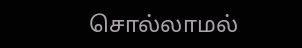சொல்லாமல்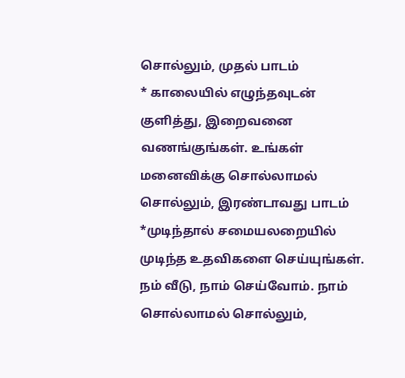சொல்லும், முதல் பாடம்
* காலையில் எழுந்தவுடன் குளித்து, இறைவனை வணங்குங்கள். உங்கள் மனைவிக்கு சொல்லாமல் சொல்லும், இரண்டாவது பாடம்
*முடிந்தால் சமையலறையில் முடிந்த உதவிகளை செய்யுங்கள். நம் வீடு, நாம் செய்வோம். நாம் சொல்லாமல் சொல்லும்,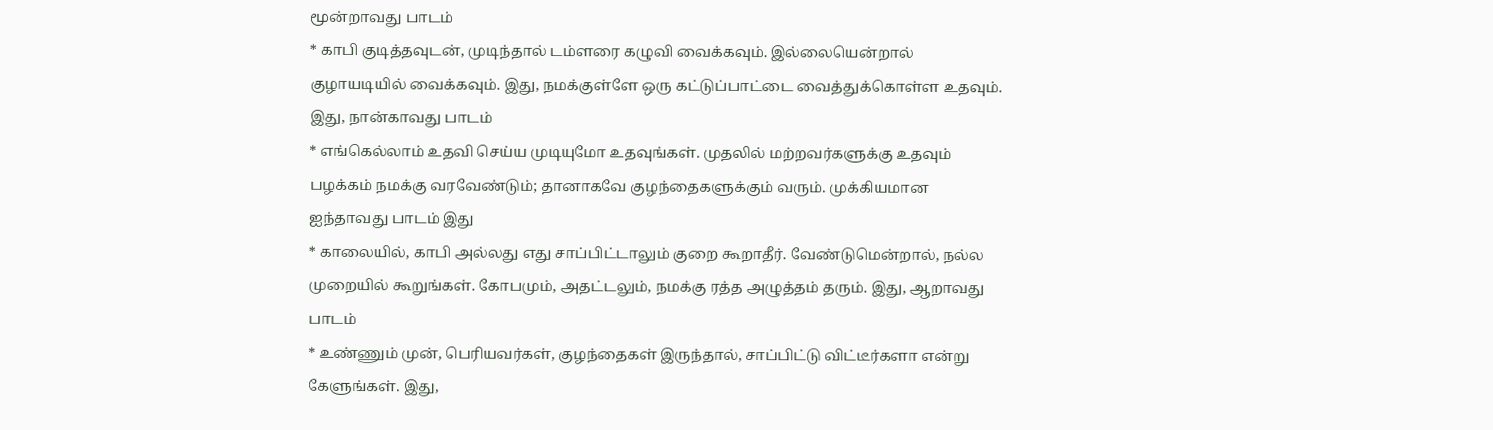மூன்றாவது பாடம்
* காபி குடித்தவுடன், முடிந்தால் டம்ளரை கழுவி வைக்கவும். இல்லையென்றால் குழாயடியில் வைக்கவும். இது, நமக்குள்ளே ஒரு கட்டுப்பாட்டை வைத்துக்கொள்ள உதவும். இது, நான்காவது பாடம்
* எங்கெல்லாம் உதவி செய்ய முடியுமோ உதவுங்கள். முதலில் மற்றவர்களுக்கு உதவும் பழக்கம் நமக்கு வரவேண்டும்; தானாகவே குழந்தைகளுக்கும் வரும். முக்கியமான ஐந்தாவது பாடம் இது
* காலையில், காபி அல்லது எது சாப்பிட்டாலும் குறை கூறாதீர். வேண்டுமென்றால், நல்ல முறையில் கூறுங்கள். கோபமும், அதட்டலும், நமக்கு ரத்த அழுத்தம் தரும். இது, ஆறாவது பாடம்
* உண்ணும் முன், பெரியவர்கள், குழந்தைகள் இருந்தால், சாப்பிட்டு விட்டீர்களா என்று கேளுங்கள். இது,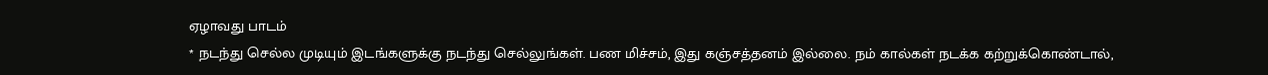ஏழாவது பாடம்
* நடந்து செல்ல முடியும் இடங்களுக்கு நடந்து செல்லுங்கள். பண மிச்சம், இது கஞ்சத்தனம் இல்லை. நம் கால்கள் நடக்க கற்றுக்கொண்டால்,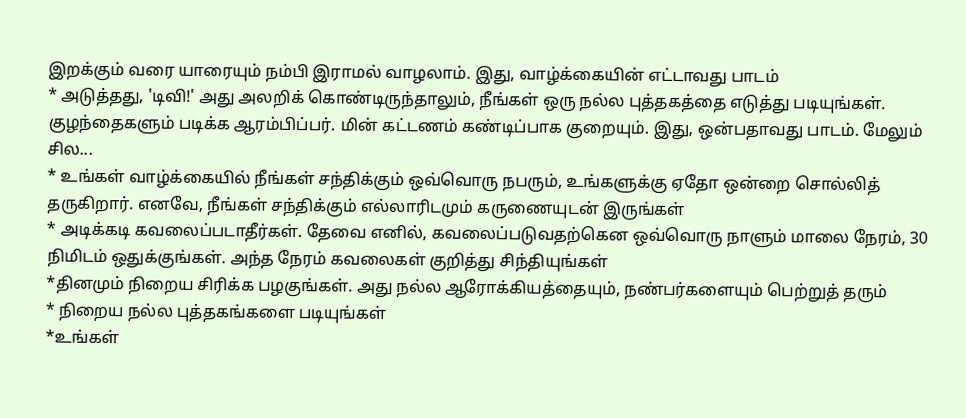இறக்கும் வரை யாரையும் நம்பி இராமல் வாழலாம். இது, வாழ்க்கையின் எட்டாவது பாடம்
* அடுத்தது, 'டிவி!' அது அலறிக் கொண்டிருந்தாலும், நீங்கள் ஒரு நல்ல புத்தகத்தை எடுத்து படியுங்கள். குழந்தைகளும் படிக்க ஆரம்பிப்பர். மின் கட்டணம் கண்டிப்பாக குறையும். இது, ஒன்பதாவது பாடம். மேலும் சில...
* உங்கள் வாழ்க்கையில் நீங்கள் சந்திக்கும் ஒவ்வொரு நபரும், உங்களுக்கு ஏதோ ஒன்றை சொல்லித் தருகிறார். எனவே, நீங்கள் சந்திக்கும் எல்லாரிடமும் கருணையுடன் இருங்கள்
* அடிக்கடி கவலைப்படாதீர்கள். தேவை எனில், கவலைப்படுவதற்கென ஒவ்வொரு நாளும் மாலை நேரம், 30 நிமிடம் ஒதுக்குங்கள். அந்த நேரம் கவலைகள் குறித்து சிந்தியுங்கள்
*தினமும் நிறைய சிரிக்க பழகுங்கள். அது நல்ல ஆரோக்கியத்தையும், நண்பர்களையும் பெற்றுத் தரும்
* நிறைய நல்ல புத்தகங்களை படியுங்கள்
*உங்கள்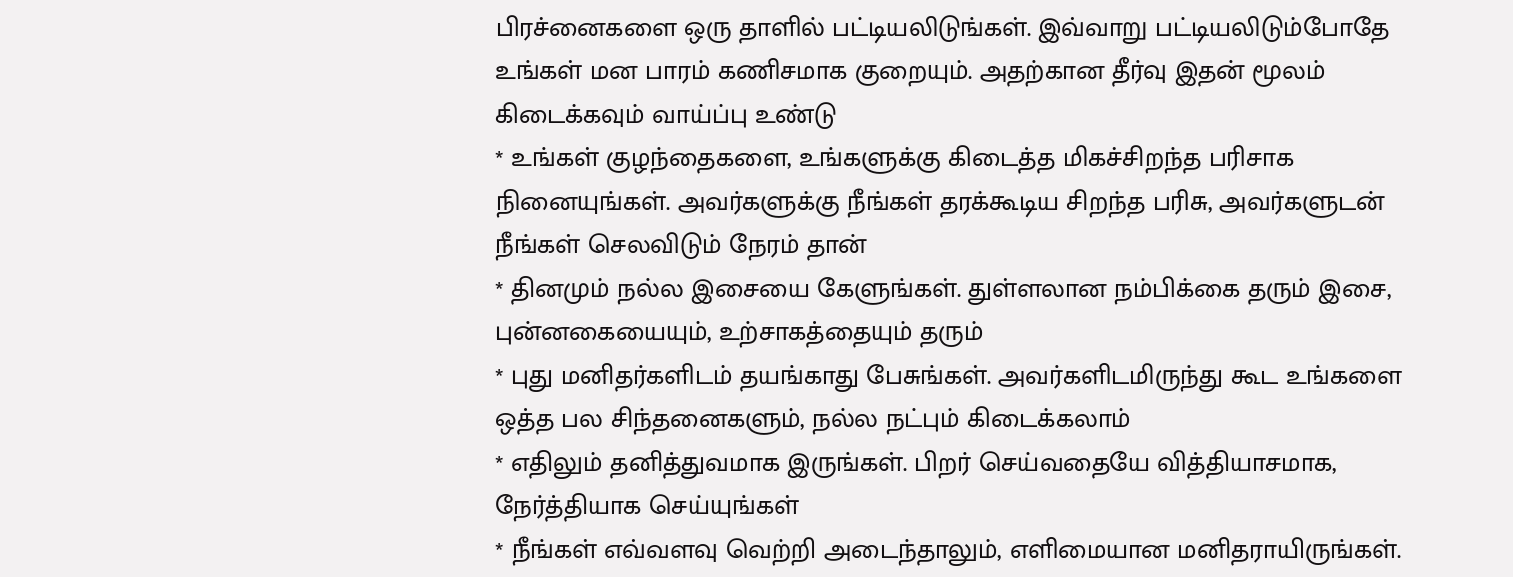பிரச்னைகளை ஒரு தாளில் பட்டியலிடுங்கள். இவ்வாறு பட்டியலிடும்போதே உங்கள் மன பாரம் கணிசமாக குறையும். அதற்கான தீர்வு இதன் மூலம் கிடைக்கவும் வாய்ப்பு உண்டு
* உங்கள் குழந்தைகளை, உங்களுக்கு கிடைத்த மிகச்சிறந்த பரிசாக நினையுங்கள். அவர்களுக்கு நீங்கள் தரக்கூடிய சிறந்த பரிசு, அவர்களுடன் நீங்கள் செலவிடும் நேரம் தான்
* தினமும் நல்ல இசையை கேளுங்கள். துள்ளலான நம்பிக்கை தரும் இசை, புன்னகையையும், உற்சாகத்தையும் தரும்
* புது மனிதர்களிடம் தயங்காது பேசுங்கள். அவர்களிடமிருந்து கூட உங்களை ஒத்த பல சிந்தனைகளும், நல்ல நட்பும் கிடைக்கலாம்
* எதிலும் தனித்துவமாக இருங்கள். பிறர் செய்வதையே வித்தியாசமாக, நேர்த்தியாக செய்யுங்கள்
* நீங்கள் எவ்வளவு வெற்றி அடைந்தாலும், எளிமையான மனிதராயிருங்கள்.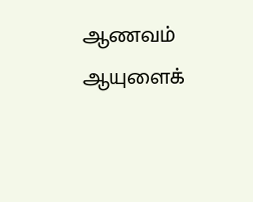ஆணவம் ஆயுளைக்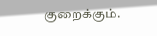குறைக்கும்.